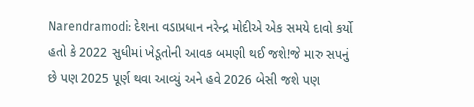Narendramodi: દેશના વડાપ્રધાન નરેન્દ્ર મોદીએ એક સમયે દાવો કર્યો હતો કે 2022 સુધીમાં ખેડૂતોની આવક બમણી થઈ જશે!જે મારુ સપનું છે પણ 2025 પૂર્ણ થવા આવ્યું અને હવે 2026 બેસી જશે પણ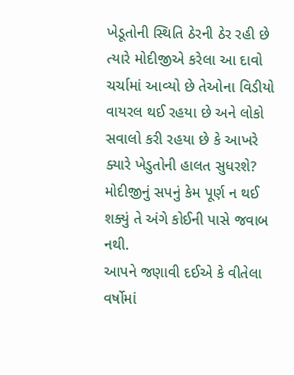ખેડૂતોની સ્થિતિ ઠેરની ઠેર રહી છે ત્યારે મોદીજીએ કરેલા આ દાવો ચર્ચામાં આવ્યો છે તેઓના વિડીયો વાયરલ થઈ રહયા છે અને લોકો સવાલો કરી રહયા છે કે આખરે ક્યારે ખેડુતોની હાલત સુધરશે? મોદીજીનું સપનું કેમ પૂર્ણ ન થઈ શક્યું તે અંગે કોઈની પાસે જવાબ નથી.
આપને જણાવી દઈએ કે વીતેલા વર્ષોમાં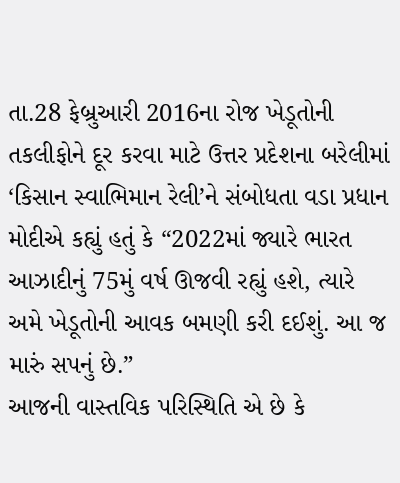તા.28 ફેબ્રુઆરી 2016ના રોજ ખેડૂતોની તકલીફોને દૂર કરવા માટે ઉત્તર પ્રદેશના બરેલીમાં ‘કિસાન સ્વાભિમાન રેલી’ને સંબોધતા વડા પ્રધાન મોદીએ કહ્યું હતું કે “2022માં જ્યારે ભારત આઝાદીનું 75મું વર્ષ ઊજવી રહ્યું હશે, ત્યારે અમે ખેડૂતોની આવક બમણી કરી દઈશું. આ જ મારું સપનું છે.”
આજની વાસ્તવિક પરિસ્થિતિ એ છે કે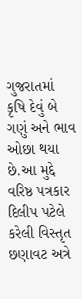ગુજરાતમાં કૃષિ દેવું બે ગણું અને ભાવ ઓછા થયા છે.આ મુદ્દે વરિષ્ઠ પત્રકાર દિલીપ પટેલે કરેલી વિસ્તૃત છણાવટ અત્રે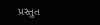પ્રસ્તુત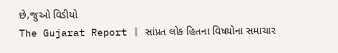છે,જુઓ વિડીયો
The Gujarat Report | સાંપ્રત લોક હિતના વિષયોના સમાચાર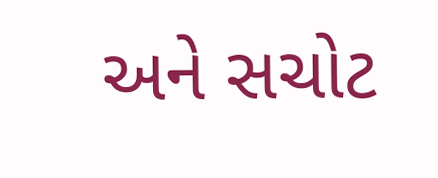અને સચોટ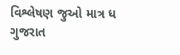વિશ્લેષણ જુઓ માત્ર ધ ગુજરાત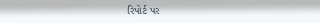રિપોર્ટ પર